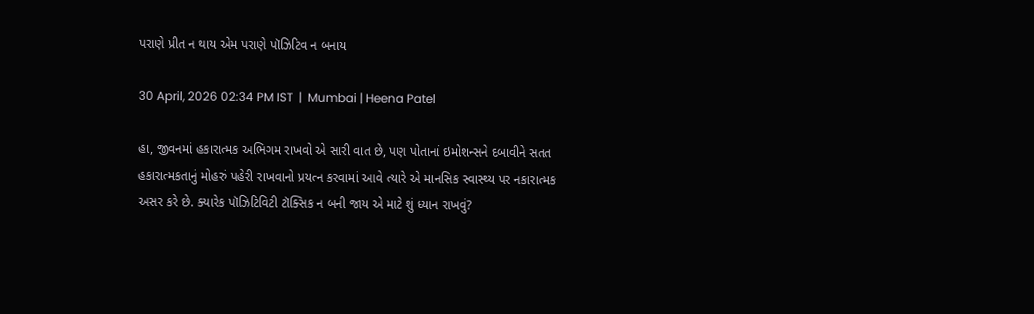પરાણે પ્રીત ન થાય એમ પરાણે પૉઝિટિવ ન બનાય

30 April, 2026 02:34 PM IST  |  Mumbai | Heena Patel

હા, જીવનમાં હકારાત્મક અભિગમ રાખવો એ સારી વાત છે, પણ પોતાનાં ઇમોશન્સને દબાવીને સતત હકારાત્મકતાનું મોહરું પહેરી રાખવાનો પ્રયત્ન કરવામાં આવે ત્યારે એ માનસિક સ્વાસ્થ્ય પર નકારાત્મક અસર કરે છે. ક્યારેક પૉઝિટિવિટી ટૉક્સિક ન બની જાય એ માટે શું ધ્યાન રાખવું?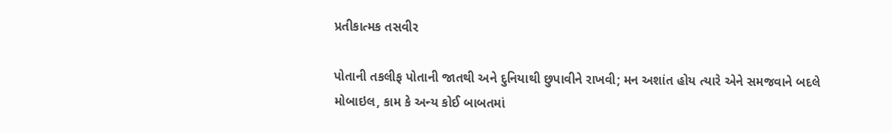પ્રતીકાત્મક તસવીર

પોતાની તકલીફ પોતાની જાતથી અને દુનિયાથી છુપાવીને રાખવી; મન અશાંત હોય ત્યારે એને સમજવાને બદલે મોબાઇલ, કામ કે અન્ય કોઈ બાબતમાં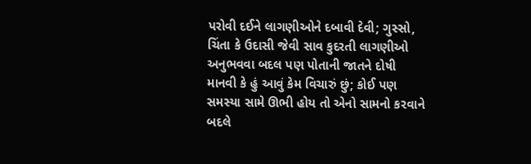પરોવી દઈને લાગણીઓને દબાવી દેવી; ગુસ્સો, ચિંતા કે ઉદાસી જેવી સાવ કુદરતી લાગણીઓ અનુભવવા બદલ પણ પોતાની જાતને દોષી માનવી કે હું આવું કેમ વિચારું છું; કોઈ પણ સમસ્યા સામે ઊભી હોય તો એનો સામનો કરવાને બદલે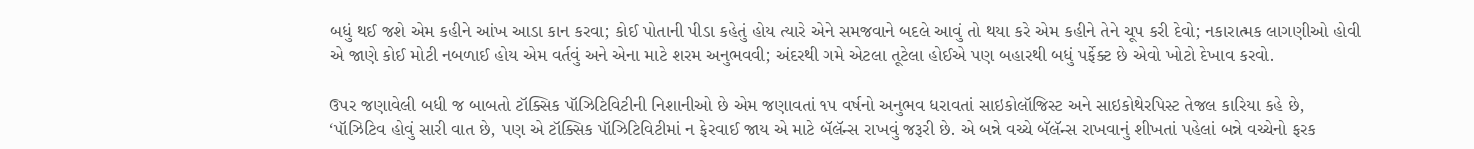બધું થઈ જશે એમ કહીને આંખ આડા કાન કરવા; કોઈ પોતાની પીડા કહેતું હોય ત્યારે એને સમજવાને બદલે આવું તો થયા કરે એમ કહીને તેને ચૂપ કરી દેવો; નકારાત્મક લાગણીઓ હોવી એ જાણે કોઈ મોટી નબળાઈ હોય એમ વર્તવું અને એના માટે શરમ અનુભવવી; અંદરથી ગમે એટલા તૂટેલા હોઈએ પણ બહારથી બધું પર્ફેક્ટ છે એવો ખોટો દેખાવ કરવો.

ઉપર જણાવેલી બધી જ બાબતો ટૉક્સિક પૉઝિટિવિટીની નિશાનીઓ છે એમ જણાવતાં ૧૫ વર્ષનો અનુભવ ધરાવતાં સાઇકોલૉજિસ્ટ અને સાઇકોથેરપિસ્ટ તેજલ કારિયા કહે છે, ‘પૉઝિટિવ હોવું સારી વાત છે, પણ એ ટૉક્સિક પૉઝિટિવિટીમાં ન ફેરવાઈ જાય એ માટે બૅલૅન્સ રાખવું જરૂરી છે. એ બન્ને વચ્ચે બૅલૅન્સ રાખવાનું શીખતાં પહેલાં બન્ને વચ્ચેનો ફરક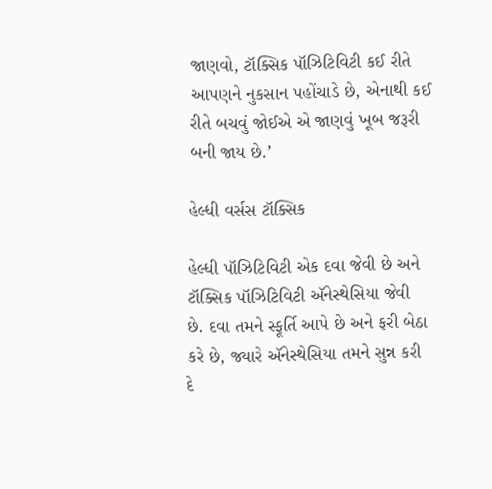જાણવો, ટૉક્સિક પૉઝિટિવિટી કઈ રીતે આપણને નુકસાન પહોંચાડે છે, એનાથી કઈ રીતે બચવું જોઈએ એ જાણવું ખૂબ જરૂરી બની જાય છે.’

હેલ્ધી વર્સસ ટૉક્સિક

હેલ્ધી પૉઝિટિવિટી એક દવા જેવી છે અને ટૉક્સિક પૉઝિટિવિટી ઍનેસ્થેસિયા જેવી છે. દવા તમને સ્ફૂર્તિ આપે છે અને ફરી બેઠા કરે છે, જ્યારે ઍનેસ્થેસિયા તમને સુન્ન કરી દે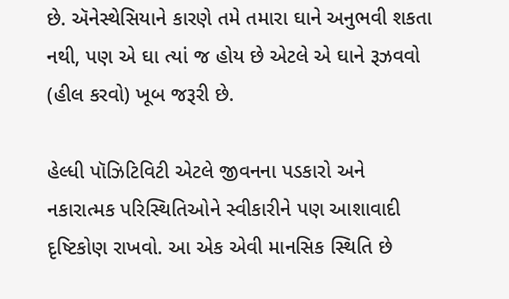છે. ઍનેસ્થેસિયાને કારણે તમે તમારા ઘાને અનુભવી શકતા નથી, પણ એ ઘા ત્યાં જ હોય છે એટલે એ ઘાને રૂઝવવો (હીલ કરવો) ખૂબ જરૂરી છે.

હેલ્ધી પૉઝિટિવિટી એટલે જીવનના પડકારો અને નકારાત્મક પરિસ્થિતિઓને સ્વીકારીને પણ આશાવાદી દૃષ્ટિકોણ રાખવો. આ એક એવી માનસિક સ્થિતિ છે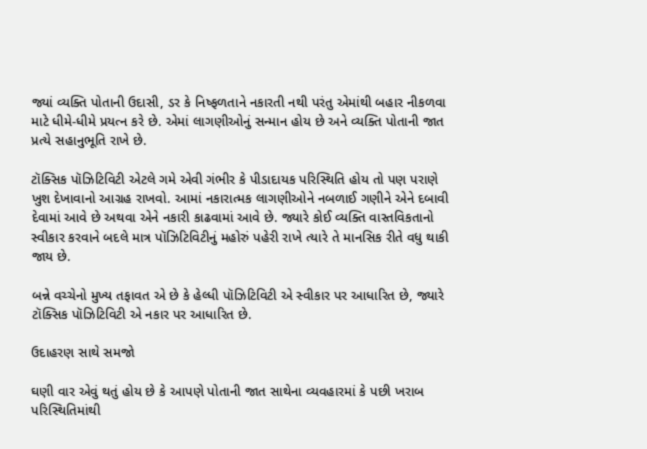જ્યાં વ્યક્તિ પોતાની ઉદાસી, ડર કે નિષ્ફળતાને નકારતી નથી પરંતુ એમાંથી બહાર નીકળવા માટે ધીમે-ધીમે પ્રયત્ન કરે છે. એમાં લાગણીઓનું સન્માન હોય છે અને વ્યક્તિ પોતાની જાત પ્રત્યે સહાનુભૂતિ રાખે છે.

ટૉક્સિક પૉઝિટિવિટી એટલે ગમે એવી ગંભીર કે પીડાદાયક પરિસ્થિતિ હોય તો પણ પરાણે ખુશ દેખાવાનો આગ્રહ રાખવો. આમાં નકારાત્મક લાગણીઓને નબળાઈ ગણીને એને દબાવી દેવામાં આવે છે અથવા એને નકારી કાઢવામાં આવે છે. જ્યારે કોઈ વ્યક્તિ વાસ્તવિકતાનો સ્વીકાર કરવાને બદલે માત્ર પૉઝિટિવિટીનું મહોરું પહેરી રાખે ત્યારે તે માનસિક રીતે વધુ થાકી જાય છે.

બન્ને વચ્ચેનો મુખ્ય તફાવત એ છે કે હેલ્ધી પૉઝિટિવિટી એ સ્વીકાર પર આધારિત છે, જ્યારે ટૉક્સિક પૉઝિટિવિટી એ નકાર પર આધારિત છે.

ઉદાહરણ સાથે સમજો

ઘણી વાર એવું થતું હોય છે કે આપણે પોતાની જાત સાથેના વ્યવહારમાં કે પછી ખરાબ પરિસ્થિતિમાંથી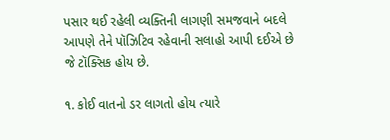પસાર થઈ રહેલી વ્યક્તિની લાગણી સમજવાને બદલે આપણે તેને પૉઝિટિવ રહેવાની સલાહો આપી દઈએ છે જે ટૉક્સિક હોય છે.

૧. કોઈ વાતનો ડર લાગતો હોય ત્યારે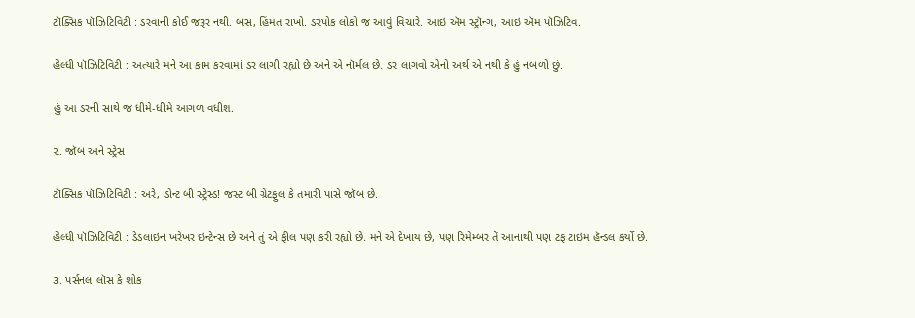ટૉક્સિક પૉઝિટિવિટી : ડરવાની કોઈ જરૂર નથી. બસ, હિંમત રાખો. ડરપોક લોકો જ આવું વિચારે. આઇ ઍમ સ્ટ્રૉન્ગ, આઇ ઍમ પૉઝિટિવ.

હેલ્ધી પૉઝિટિવિટી : અત્યારે મને આ કામ કરવામાં ડર લાગી રહ્યો છે અને એ નૉર્મલ છે. ડર લાગવો એનો અર્થ એ નથી કે હું નબળો છું.

હું આ ડરની સાથે જ ધીમે-ધીમે આગળ વધીશ.

૨. જૉબ અને સ્ટ્રેસ

ટૉક્સિક પૉઝિટિવિટી : અરે, ડોન્ટ બી સ્ટ્રેસ્ડ! જસ્ટ બી ગ્રેટફુલ કે તમારી પાસે જૉબ છે.

હેલ્ધી પૉઝિટિવિટી : ડેડલાઇન ખરેખર ઇન્ટેન્સ છે અને તું એ ફીલ પણ કરી રહ્યો છે. મને એ દેખાય છે, પણ રિમેમ્બર તેં આનાથી પણ ટફ ટાઇમ હૅન્ડલ કર્યો છે.

૩. પર્સનલ લૉસ કે શોક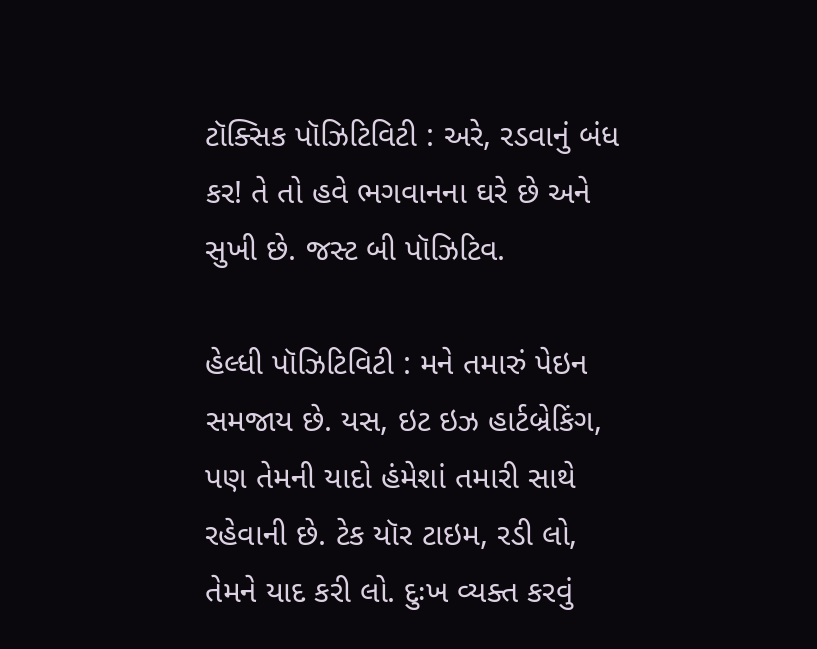ટૉક્સિક પૉઝિટિવિટી : અરે, રડવાનું બંધ કર! તે તો હવે ભગવાનના ઘરે છે અને સુખી છે. જસ્ટ બી પૉઝિટિવ.

હેલ્ધી પૉઝિટિવિટી : મને તમારું પેઇન સમજાય છે. યસ, ઇટ ઇઝ હાર્ટબ્રેકિંગ, પણ તેમની યાદો હંમેશાં તમારી સાથે રહેવાની છે. ટેક યૉર ટાઇમ, રડી લો, તેમને યાદ કરી લો. દુઃખ વ્યક્ત કરવું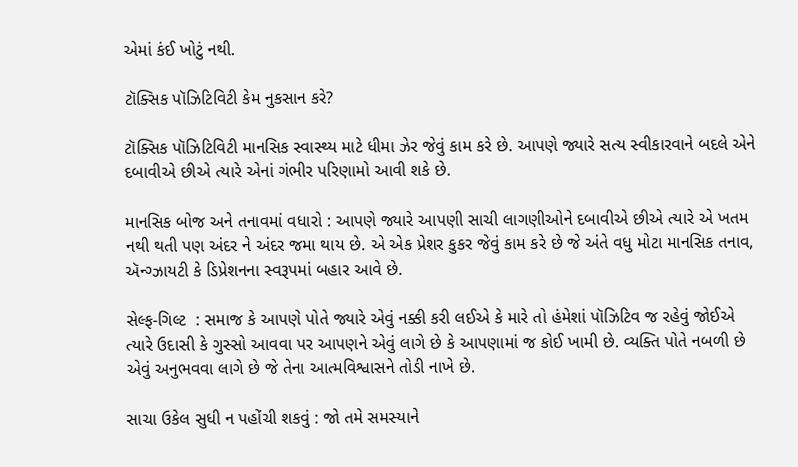એમાં કંઈ ખોટું નથી.

ટૉક્સિક પૉઝિટિવિટી કેમ નુકસાન કરે?

ટૉક્સિક પૉઝિટિવિટી માનસિક સ્વાસ્થ્ય માટે ધીમા ઝેર જેવું કામ કરે છે. આપણે જ્યારે સત્ય સ્વીકારવાને બદલે એને દબાવીએ છીએ ત્યારે એનાં ગંભીર પરિણામો આવી શકે છે.

માનસિક બોજ અને તનાવમાં વધારો : આપણે જ્યારે આપણી સાચી લાગણીઓને દબાવીએ છીએ ત્યારે એ ખતમ નથી થતી પણ અંદર ને અંદર જમા થાય છે. એ એક પ્રેશર કુકર જેવું કામ કરે છે જે અંતે વધુ મોટા માનસિક તનાવ, ઍન્ગ્ઝાયટી કે ડિપ્રેશનના સ્વરૂપમાં બહાર આવે છે.

સેલ્ફ-ગિલ્ટ  : સમાજ કે આપણે પોતે જ્યારે એવું નક્કી કરી લઈએ કે મારે તો હંમેશાં પૉઝિટિવ જ રહેવું જોઈએ ત્યારે ઉદાસી કે ગુસ્સો આવવા પર આપણને એવું લાગે છે કે આપણામાં જ કોઈ ખામી છે. વ્યક્તિ પોતે નબળી છે એવું અનુભવવા લાગે છે જે તેના આત્મવિશ્વાસને તોડી નાખે છે.

સાચા ઉકેલ સુધી ન પહોંચી શકવું : જો તમે સમસ્યાને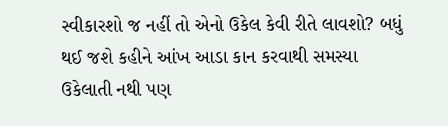સ્વીકારશો જ નહીં તો એનો ઉકેલ કેવી રીતે લાવશો? બધું થઈ જશે કહીને આંખ આડા કાન કરવાથી સમસ્યા ઉકેલાતી નથી પણ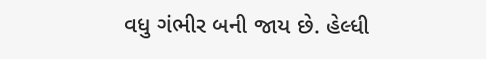વધુ ગંભીર બની જાય છે. હેલ્ધી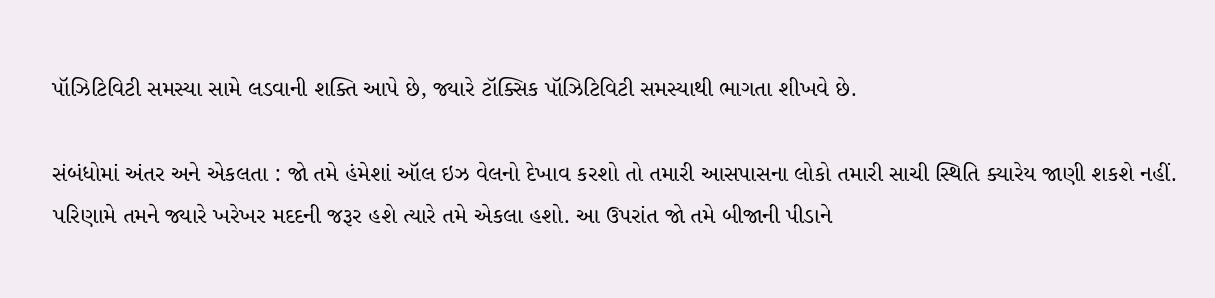પૉઝિટિવિટી સમસ્યા સામે લડવાની શક્તિ આપે છે, જ્યારે ટૉક્સિક પૉઝિટિવિટી સમસ્યાથી ભાગતા શીખવે છે.

સંબંધોમાં અંતર અને એકલતા : જો તમે હંમેશાં ઑલ ઇઝ વેલનો દેખાવ કરશો તો તમારી આસપાસના લોકો તમારી સાચી સ્થિતિ ક્યારેય જાણી શકશે નહીં. પરિણામે તમને જ્યારે ખરેખર મદદની જરૂર હશે ત્યારે તમે એકલા હશો. આ ઉપરાંત જો તમે બીજાની પીડાને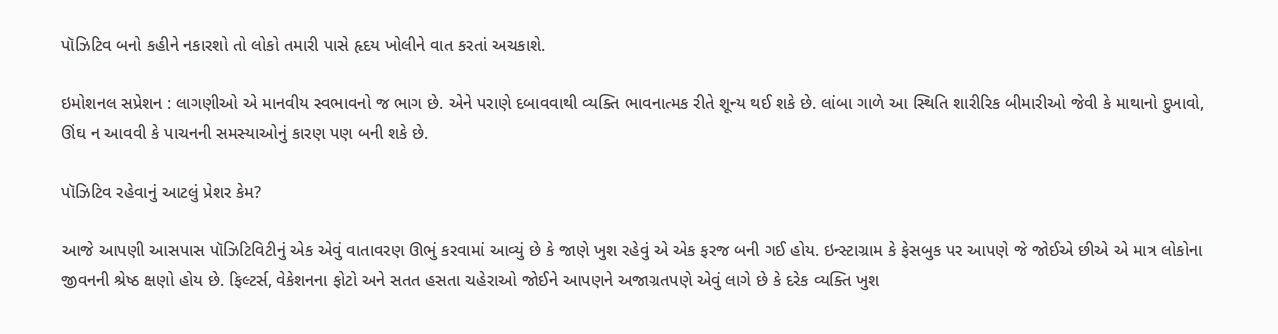પૉઝિટિવ બનો કહીને નકારશો તો લોકો તમારી પાસે હૃદય ખોલીને વાત કરતાં અચકાશે.

ઇમોશનલ સપ્રેશન : લાગણીઓ એ માનવીય સ્વભાવનો જ ભાગ છે. એને પરાણે દબાવવાથી વ્યક્તિ ભાવનાત્મક રીતે શૂન્ય થઈ શકે છે. લાંબા ગાળે આ સ્થિતિ શારીરિક બીમારીઓ જેવી કે માથાનો દુખાવો, ઊંઘ ન આવવી કે પાચનની સમસ્યાઓનું કારણ પણ બની શકે છે.

પૉઝિટિવ રહેવાનું આટલું પ્રેશર કેમ?

આજે આપણી આસપાસ પૉઝિટિવિટીનું એક એવું વાતાવરણ ઊભું કરવામાં આવ્યું છે કે જાણે ખુશ રહેવું એ એક ફરજ બની ગઈ હોય. ઇન્સ્ટાગ્રામ કે ફેસબુક પર આપણે જે જોઈએ છીએ એ માત્ર લોકોના જીવનની શ્રેષ્ઠ ક્ષણો હોય છે. ફિલ્ટર્સ, વેકેશનના ફોટો અને સતત હસતા ચહેરાઓ જોઈને આપણને અજાગ્રતપણે એવું લાગે છે કે દરેક વ્યક્તિ ખુશ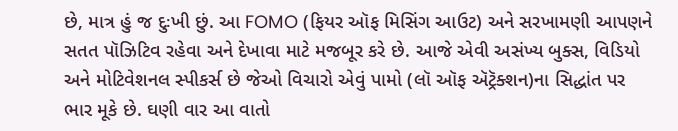છે, માત્ર હું જ દુઃખી છું. આ FOMO (ફિયર ઑફ મિસિંગ આઉટ) અને સરખામણી આપણને સતત પૉઝિટિવ રહેવા અને દેખાવા માટે મજબૂર કરે છે. આજે એવી અસંખ્ય બુક્સ, વિડિયો અને મોટિવેશનલ સ્પીકર્સ છે જેઓ વિચારો એવું પામો (લૉ ઑફ ઍટ્રૅક્શન)ના સિદ્ધાંત પર ભાર મૂકે છે. ઘણી વાર આ વાતો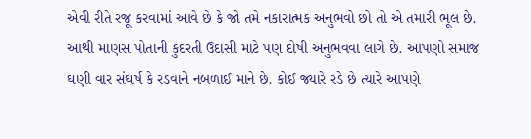એવી રીતે રજૂ કરવામાં આવે છે કે જો તમે નકારાત્મક અનુભવો છો તો એ તમારી ભૂલ છે. આથી માણસ પોતાની કુદરતી ઉદાસી માટે પણ દોષી અનુભવવા લાગે છે. આપણો સમાજ ઘણી વાર સંઘર્ષ કે રડવાને નબળાઈ માને છે. કોઈ જ્યારે રડે છે ત્યારે આપણે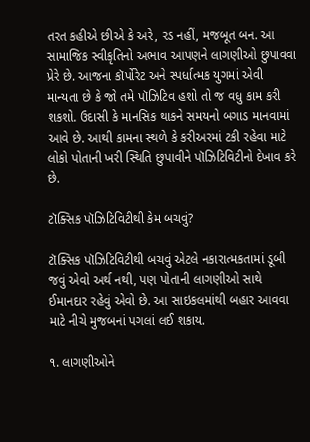તરત કહીએ છીએ કે અરે, રડ નહીં, મજબૂત બન. આ સામાજિક સ્વીકૃતિનો અભાવ આપણને લાગણીઓ છુપાવવા પ્રેરે છે. આજના કૉર્પોરેટ અને સ્પર્ધાત્મક યુગમાં એવી માન્યતા છે કે જો તમે પૉઝિટિવ હશો તો જ વધુ કામ કરી શકશો. ઉદાસી કે માનસિક થાકને સમયનો બગાડ માનવામાં આવે છે. આથી કામના સ્થળે કે કરીઅરમાં ટકી રહેવા માટે લોકો પોતાની ખરી સ્થિતિ છુપાવીને પૉઝિટિવિટીનો દેખાવ કરે છે.

ટૉક્સિક પૉઝિટિવિટીથી કેમ બચવું?

ટૉક્સિક પૉઝિટિવિટીથી બચવું એટલે નકારાત્મકતામાં ડૂબી જવું એવો અર્થ નથી, પણ પોતાની લાગણીઓ સાથે ઈમાનદાર રહેવું એવો છે. આ સાઇકલમાંથી બહાર આવવા માટે નીચે મુજબનાં પગલાં લઈ શકાય.

૧. લાગણીઓને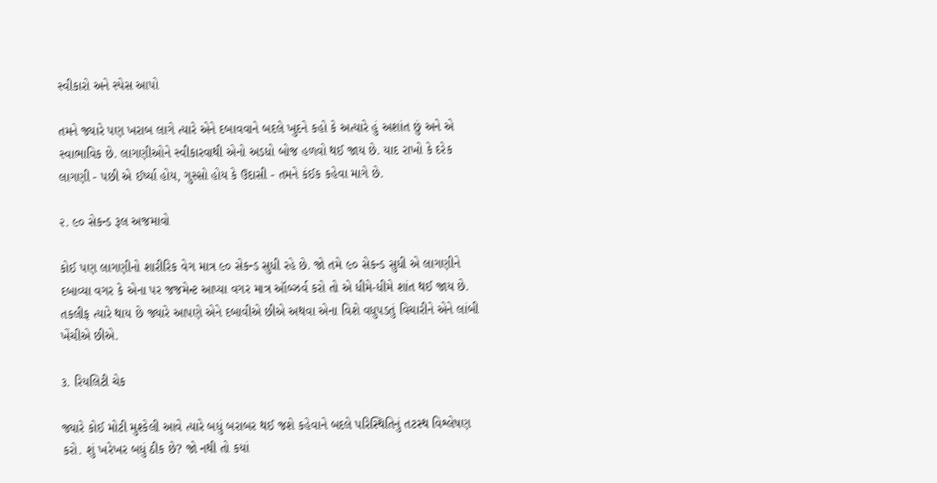સ્વીકારો અને સ્પેસ આપો

તમને જ્યારે પણ ખરાબ લાગે ત્યારે એને દબાવવાને બદલે ખુદને કહો કે અત્યારે હું અશાંત છું અને એ સ્વાભાવિક છે. લાગણીઓને સ્વીકારવાથી એનો અડધો બોજ હળવો થઈ જાય છે. યાદ રાખો કે દરેક લાગણી - પછી એ ઈર્ષ્યા હોય, ગુસ્સો હોય કે ઉદાસી - તમને કંઈક કહેવા માગે છે.

૨. ૯૦ સેકન્ડ રૂલ અજમાવો

કોઈ પણ લાગણીનો શારીરિક વેગ માત્ર ૯૦ સેકન્ડ સુધી રહે છે. જો તમે ૯૦ સેકન્ડ સુધી એ લાગણીને દબાવ્યા વગર કે એના પર જજમેન્ટ આપ્યા વગર માત્ર ઑબ્ઝર્વ કરો તો એ ધીમે-ધીમે શાંત થઈ જાય છે. તકલીફ ત્યારે થાય છે જ્યારે આપણે એને દબાવીએ છીએ અથવા એના વિશે વધુપડતું વિચારીને એને લાંબી ખેંચીએ છીએ.

૩. રિયલિટી ચેક

જ્યારે કોઈ મોટી મુશ્કેલી આવે ત્યારે બધું બરાબર થઈ જશે કહેવાને બદલે પરિસ્થિતિનું તટસ્થ વિશ્લેષણ કરો. શું ખરેખર બધું ઠીક છે? જો નથી તો કયાં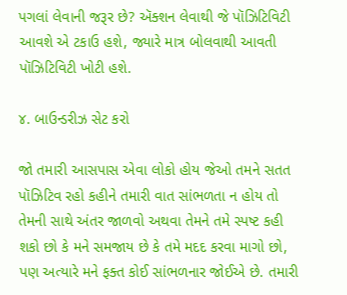પગલાં લેવાની જરૂર છે? ઍક્શન લેવાથી જે પૉઝિટિવિટી આવશે એ ટકાઉ હશે, જ્યારે માત્ર બોલવાથી આવતી પૉઝિટિવિટી ખોટી હશે.

૪. બાઉન્ડરીઝ સેટ કરો

જો તમારી આસપાસ એવા લોકો હોય જેઓ તમને સતત પૉઝિટિવ રહો કહીને તમારી વાત સાંભળતા ન હોય તો તેમની સાથે અંતર જાળવો અથવા તેમને તમે સ્પષ્ટ કહી શકો છો કે મને સમજાય છે કે તમે મદદ કરવા માગો છો, પણ અત્યારે મને ફક્ત કોઈ સાંભળનાર જોઈએ છે. તમારી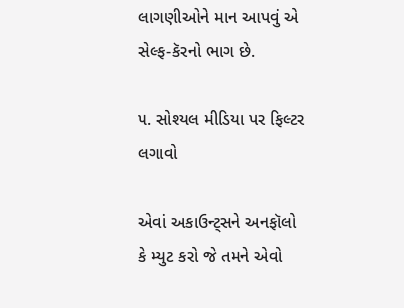લાગણીઓને માન આપવું એ સેલ્ફ-કૅરનો ભાગ છે.

૫. સોશ્યલ મીડિયા પર ફિલ્ટર લગાવો

એવાં અકાઉન્ટ્સને અનફૉલો કે મ્યુટ કરો જે તમને એવો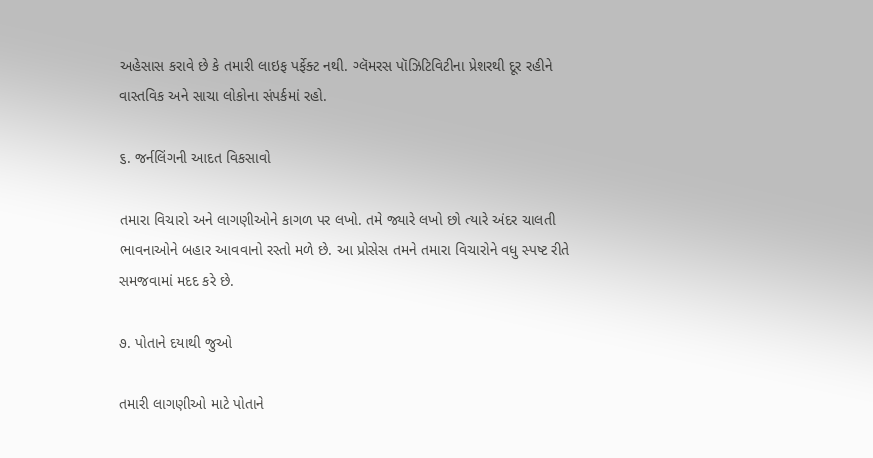અહેસાસ કરાવે છે કે તમારી લાઇફ પર્ફેક્ટ નથી. ગ્લૅમરસ પૉઝિટિવિટીના પ્રેશરથી દૂર રહીને વાસ્તવિક અને સાચા લોકોના સંપર્કમાં રહો.

૬. જર્નલિંગની આદત વિકસાવો

તમારા વિચારો અને લાગણીઓને કાગળ પર લખો. તમે જ્યારે લખો છો ત્યારે અંદર ચાલતી ભાવનાઓને બહાર આવવાનો રસ્તો મળે છે. આ પ્રોસેસ તમને તમારા વિચારોને વધુ સ્પષ્ટ રીતે સમજવામાં મદદ કરે છે.

૭. પોતાને દયાથી જુઓ

તમારી લાગણીઓ માટે પોતાને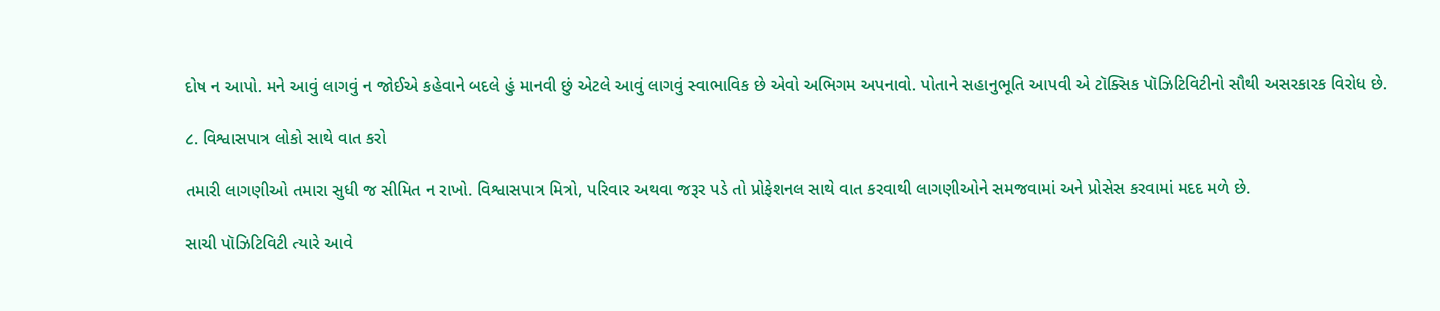દોષ ન આપો. મને આવું લાગવું ન જોઈએ કહેવાને બદલે હું માનવી છું એટલે આવું લાગવું સ્વાભાવિક છે એવો અભિગમ અપનાવો. પોતાને સહાનુભૂતિ આપવી એ ટૉક્સિક પૉઝિટિવિટીનો સૌથી અસરકારક વિરોધ છે.

૮. વિશ્વાસપાત્ર લોકો સાથે વાત કરો

તમારી લાગણીઓ તમારા સુધી જ સીમિત ન રાખો. વિશ્વાસપાત્ર મિત્રો, પરિવાર અથવા જરૂર પડે તો પ્રોફેશનલ સાથે વાત કરવાથી લાગણીઓને સમજવામાં અને પ્રોસેસ કરવામાં મદદ મળે છે.

સાચી પૉઝિટિવિટી ત્યારે આવે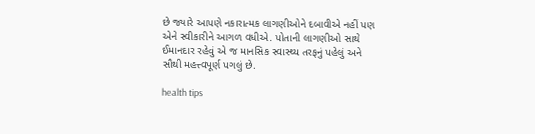છે જ્યારે આપણે નકારાત્મક લાગણીઓને દબાવીએ નહીં પણ એને સ્વીકારીને આગળ વધીએ. પોતાની લાગણીઓ સાથે ઈમાનદાર રહેવું એ જ માનસિક સ્વાસ્થ્ય તરફનું પહેલું અને સૌથી મહત્ત્વપૂર્ણ પગલું છે.

health tips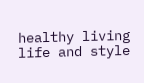healthy living life and style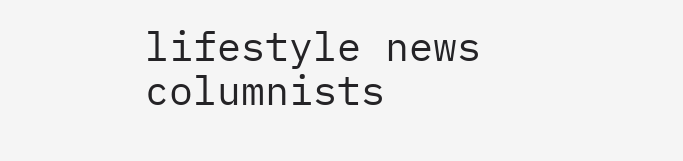lifestyle news columnists